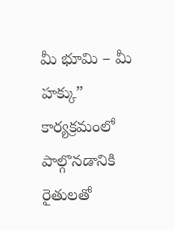మీ భూమి – మీ హక్కు” కార్యక్రమంలో పాల్గొనడానికి రైతులతో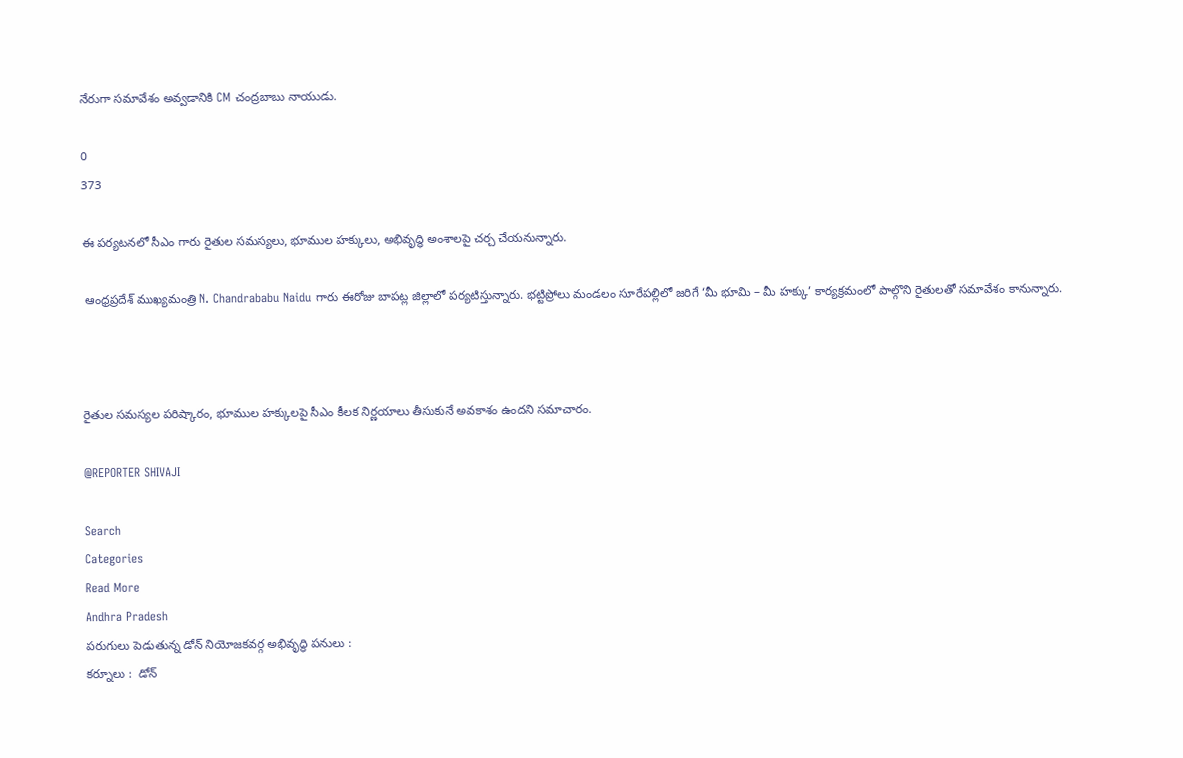నేరుగా సమావేశం అవ్వడానికి CM చంద్రబాబు నాయుడు.

0
373

ఈ పర్యటనలో సీఎం గారు రైతుల సమస్యలు, భూముల హక్కులు, అభివృద్ధి అంశాలపై చర్చ చేయనున్నారు.

 ఆంధ్రప్రదేశ్ ముఖ్యమంత్రి N. Chandrababu Naidu గారు ఈరోజు బాపట్ల జిల్లాలో పర్యటిస్తున్నారు. భట్టిప్రోలు మండలం సూరేపల్లిలో జరిగే ‘మీ భూమి – మీ హక్కు’ కార్యక్రమంలో పాల్గొని రైతులతో సమావేశం కానున్నారు.



రైతుల సమస్యల పరిష్కారం, భూముల హక్కులపై సీఎం కీలక నిర్ణయాలు తీసుకునే అవకాశం ఉందని సమాచారం.

@REPORTER SHIVAJI

Search
Categories
Read More
Andhra Pradesh
పరుగులు పెడుతున్న డోన్ నియోజకవర్గ అభివృద్ధి పనులు :
కర్నూలు :  డోన్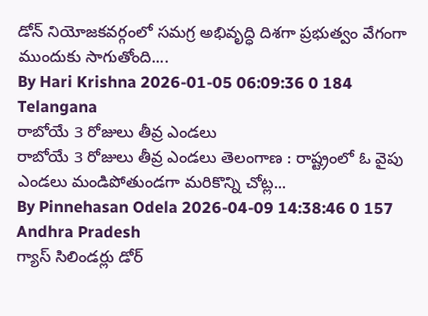డోన్ నియోజకవర్గంలో సమగ్ర అభివృద్ధి దిశగా ప్రభుత్వం వేగంగా ముందుకు సాగుతోంది....
By Hari Krishna 2026-01-05 06:09:36 0 184
Telangana
రాబోయే 3 రోజులు తీవ్ర ఎండలు
రాబోయే 3 రోజులు తీవ్ర ఎండలు తెలంగాణ : రాష్ట్రంలో ఓ వైపు ఎండలు మండిపోతుండగా మరికొన్ని చోట్ల...
By Pinnehasan Odela 2026-04-09 14:38:46 0 157
Andhra Pradesh
గ్యాస్ సిలిండర్లు డోర్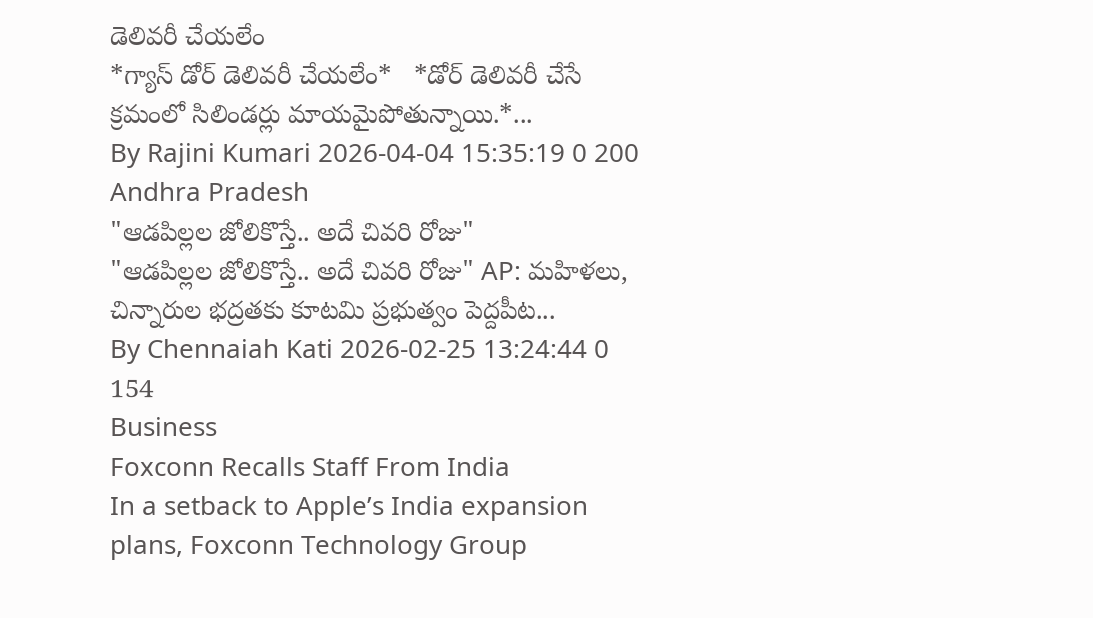డెలివరీ చేయలేం
*గ్యాస్ డోర్ డెలివరీ చేయలేం*   *డోర్ డెలివరీ చేసే క్రమంలో సిలిండర్లు మాయమైపోతున్నాయి.*...
By Rajini Kumari 2026-04-04 15:35:19 0 200
Andhra Pradesh
"ఆడపిల్లల జోలికొస్తే.. అదే చివరి రోజు"
"ఆడపిల్లల జోలికొస్తే.. అదే చివరి రోజు" AP: మహిళలు, చిన్నారుల భద్రతకు కూటమి ప్రభుత్వం పెద్దపీట...
By Chennaiah Kati 2026-02-25 13:24:44 0 154
Business
Foxconn Recalls Staff From India
In a setback to Apple’s India expansion plans, Foxconn Technology Group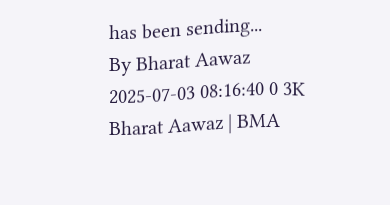has been sending...
By Bharat Aawaz 2025-07-03 08:16:40 0 3K
Bharat Aawaz | BMA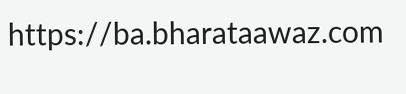https://ba.bharataawaz.com